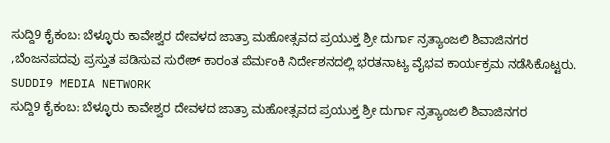ಸುದ್ದಿ9 ಕೈಕಂಬ: ಬೆಳ್ಳೂರು ಕಾವೇಶ್ವರ ದೇವಳದ ಜಾತ್ರಾ ಮಹೋತ್ಸವದ ಪ್ರಯುಕ್ತ ಶ್ರೀ ದುರ್ಗಾ ನ್ರತ್ಯಾಂಜಲಿ ಶಿವಾಜಿನಗರ ,ಬೆಂಜನಪದವು ಪ್ರಸ್ತುತ ಪಡಿಸುವ ಸುರೇಶ್ ಕಾರಂತ ಪೆರ್ಮಂಕಿ ನಿರ್ದೇಶನದಲ್ಲಿ ಭರತನಾಟ್ಯ ವೈಭವ ಕಾರ್ಯಕ್ರಮ ನಡೆಸಿಕೊಟ್ಟರು.
SUDDI9 MEDIA NETWORK
ಸುದ್ದಿ9 ಕೈಕಂಬ: ಬೆಳ್ಳೂರು ಕಾವೇಶ್ವರ ದೇವಳದ ಜಾತ್ರಾ ಮಹೋತ್ಸವದ ಪ್ರಯುಕ್ತ ಶ್ರೀ ದುರ್ಗಾ ನ್ರತ್ಯಾಂಜಲಿ ಶಿವಾಜಿನಗರ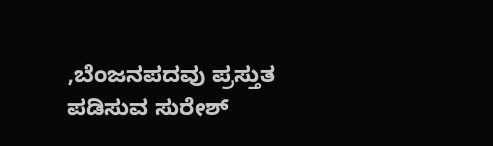,ಬೆಂಜನಪದವು ಪ್ರಸ್ತುತ ಪಡಿಸುವ ಸುರೇಶ್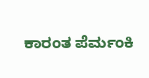ಕಾರಂತ ಪೆರ್ಮಂಕಿ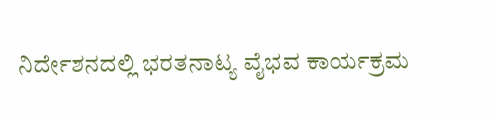ನಿರ್ದೇಶನದಲ್ಲಿ ಭರತನಾಟ್ಯ ವೈಭವ ಕಾರ್ಯಕ್ರಮ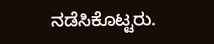ನಡೆಸಿಕೊಟ್ಟರು.